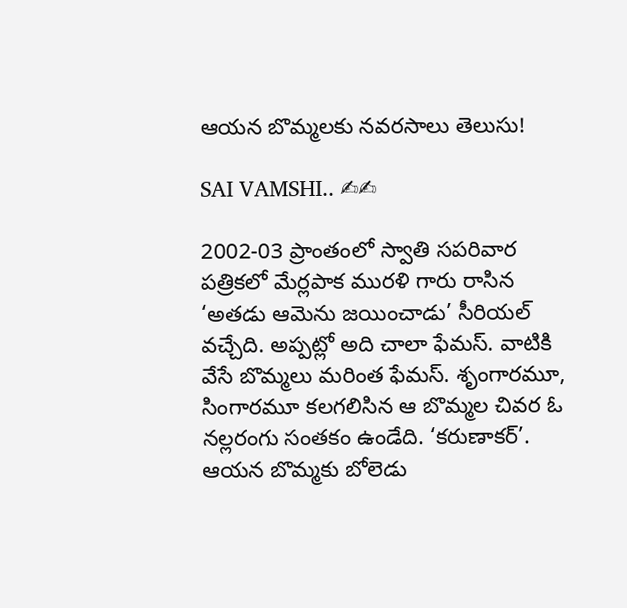ఆయన బొమ్మలకు నవరసాలు తెలుసు!

SAI VAMSHI.. ✍✍

2002-03 ప్రాంతంలో స్వాతి సపరివార పత్రికలో మేర్లపాక మురళి గారు రాసిన ‘అతడు ఆమెను జయించాడు’ సీరియల్ వచ్చేది. అప్పట్లో అది చాలా ఫేమస్. వాటికి వేసే బొమ్మలు మరింత ఫేమస్. శృంగారమూ, సింగారమూ కలగలిసిన ఆ బొమ్మల చివర ఓ నల్లరంగు సంతకం ఉండేది. ‘కరుణాకర్’. ఆయన బొమ్మకు బోలెడు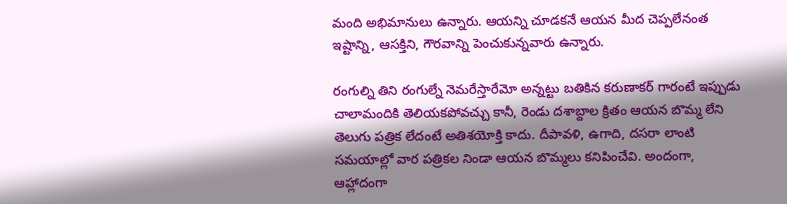మంది అభిమానులు ఉన్నారు. ఆయన్ని చూడకనే ఆయన మీద చెప్పలేనంత ఇష్టాన్ని, ఆసక్తిని, గౌరవాన్ని పెంచుకున్నవారు ఉన్నారు.

రంగుల్ని తిని రంగుల్నే నెమరేస్తారేమో అన్నట్టు బతికిన కరుణాకర్ గారంటే ఇప్పుడు చాలామందికి తెలియకపోవచ్చు కానీ, రెండు దశాబ్దాల క్రితం ఆయన బొమ్మ లేని తెలుగు పత్రిక లేదంటే అతిశయోక్తి కాదు. దీపావళి, ఉగాది, దసరా లాంటి సమయాల్లో వార పత్రికల నిండా ఆయన బొమ్మలు కనిపించేవి. అందంగా, ఆహ్లాదంగా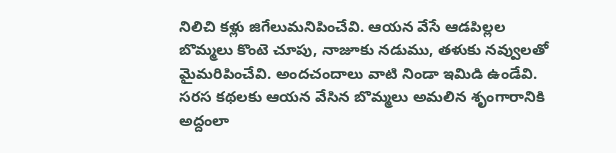నిలిచి కళ్లు జిగేలుమనిపించేవి. ఆయన వేసే ఆడపిల్లల బొమ్మలు కొంటె చూపు, నాజూకు నడుము, తళుకు నవ్వులతో మైమరిపించేవి. అందచందాలు వాటి నిండా ఇమిడి ఉండేవి. సరస‌ కథలకు ఆయన వేసిన బొమ్మలు అమలిన శృంగారానికి అద్దంలా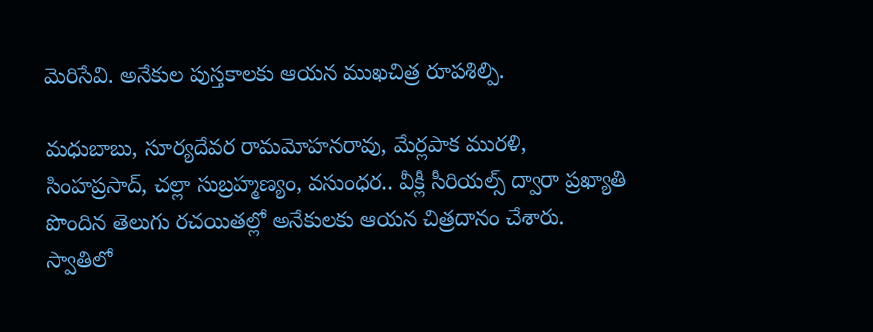మెరిసేవి. అనేకుల పుస్తకాలకు ఆయన ముఖచిత్ర రూపశిల్పి.

మధుబాబు, సూర్యదేవర రామమోహనరావు, మేర్లపాక మురళి, సింహప్రసాద్, చల్లా సుబ్రహ్మణ్యం, వసుంధర.. వీక్లీ సీరియల్స్ ద్వారా ప్రఖ్యాతి పొందిన తెలుగు రచయితల్లో అనేకులకు ఆయన చిత్రదానం చేశారు. స్వాతిలో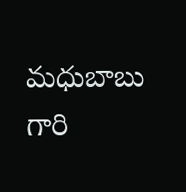మధుబాబు గారి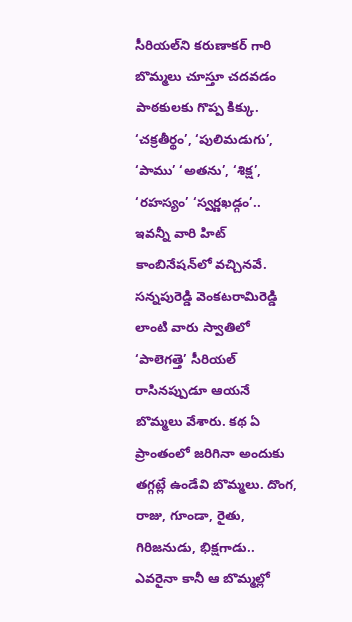సీరియల్‌‌ని కరుణాకర్ గారి బొమ్మలు చూస్తూ చదవడం పాఠకులకు గొప్ప కిక్కు. ‘చక్రతీర్థం’, ‘పులిమడుగు’, ‘పాము’ ‘అతను’, ‘శిక్ష’, ‘రహస్యం’ ‘స్వర్ణఖడ్గం’.. ఇవన్నీ వారి హిట్ కాంబినేషన్‌‌లో వచ్చినవే. సన్నపురెడ్డి వెంకటరామిరెడ్డి లాంటి వారు స్వాతిలో ‘పాలెగత్తె’ సీరియల్ రాసినప్పుడూ ఆయనే బొమ్మలు వేశారు. కథ ఏ ప్రాంతంలో జరిగినా అందుకు తగ్గట్లే ఉండేవి బొమ్మలు. దొంగ, రాజు, గూండా, రైతు, గిరిజనుడు, భిక్షగాడు.. ఎవరైనా కానీ ఆ బొమ్మల్లో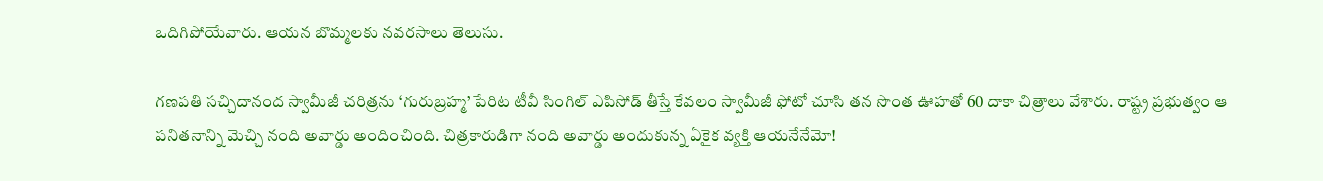ఒదిగిపోయేవారు. ఆయన బొమ్మలకు నవరసాలు తెలుసు.

గణపతి సచ్చిదానంద స్వామీజీ చరిత్రను ‘గురుబ్రహ్మ’ పేరిట టీవీ సింగిల్ ఎపిసోడ్ తీస్తే కేవలం స్వామీజీ ఫోటో చూసి తన సొంత ఊహతో 60 దాకా చిత్రాలు వేశారు. రాష్ట్ర ప్రభుత్వం ఆ పనితనాన్ని మెచ్చి నంది అవార్డు అందించింది. చిత్రకారుడిగా నంది అవార్డు అందుకున్న ఏకైక వ్యక్తి ఆయనేనేమో!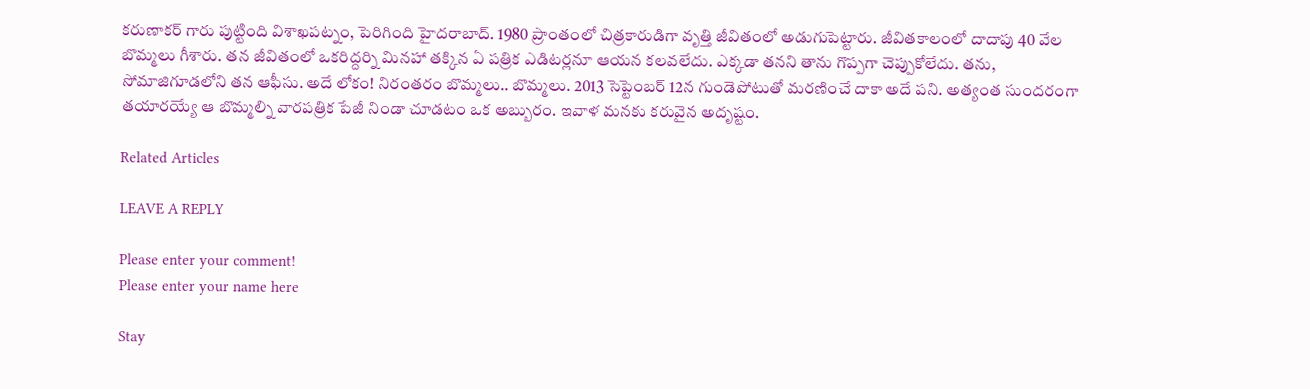కరుణాకర్ గారు పుట్టింది విశాఖపట్నం, పెరిగింది హైదరాబాద్. 1980 ప్రాంతంలో చిత్రకారుడిగా వృత్తి జీవితంలో అడుగుపెట్టారు. జీవితకాలంలో దాదాపు 40 వేల బొమ్మలు గీశారు. తన జీవితంలో ఒకరిద్దర్ని మినహా తక్కిన ఏ పత్రిక ఎడిటర్లనూ ఆయన కలవలేదు. ఎక్కడా తనని తాను గొప్పగా చెప్పుకోలేదు. తను, సోమాజిగూడలోని తన ఆఫీసు. అదే లోకం! నిరంతరం బొమ్మలు.. బొమ్మలు. 2013 సెప్టెంబర్ 12న గుండెపోటుతో మరణించే దాకా అదే పని. అత్యంత సుందరంగా తయారయ్యే ఆ బొమ్మల్ని వారపత్రిక పేజీ నిండా చూడటం ఒక అబ్బురం. ఇవాళ మనకు కరువైన అదృష్టం.

Related Articles

LEAVE A REPLY

Please enter your comment!
Please enter your name here

Stay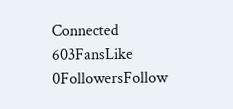Connected
603FansLike
0FollowersFollow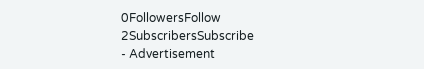0FollowersFollow
2SubscribersSubscribe
- Advertisement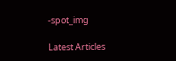-spot_img

Latest Articles